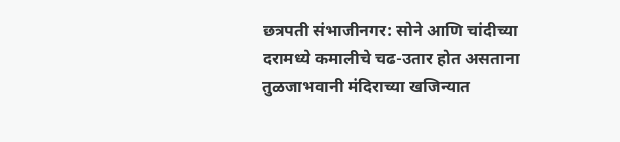छत्रपती संभाजीनगर: सोने आणि चांदीच्या दरामध्ये कमालीचे चढ-उतार होत असताना तुळजाभवानी मंदिराच्या खजिन्यात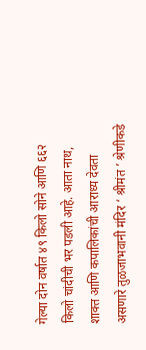गेल्या दोन वर्षात ४९ किलो सोने आणि ६६२ किलो चांदीची भर पडली आहे. आता नाथ, शाक्त आणि कपालिकांची आराध्य देवता असणारे तुळजाभवानी मंदिर ‘ श्रीमंत ’ श्रेणीकडे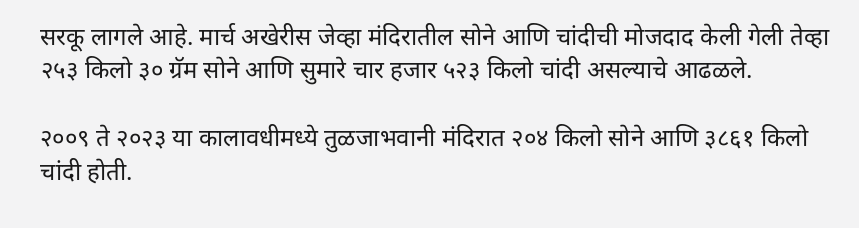सरकू लागले आहे. मार्च अखेरीस जेव्हा मंदिरातील सोने आणि चांदीची मोजदाद केली गेली तेव्हा २५३ किलो ३० ग्रॅम सोने आणि सुमारे चार हजार ५२३ किलो चांदी असल्याचे आढळले.

२००९ ते २०२३ या कालावधीमध्ये तुळजाभवानी मंदिरात २०४ किलो सोने आणि ३८६१ किलो चांदी होती.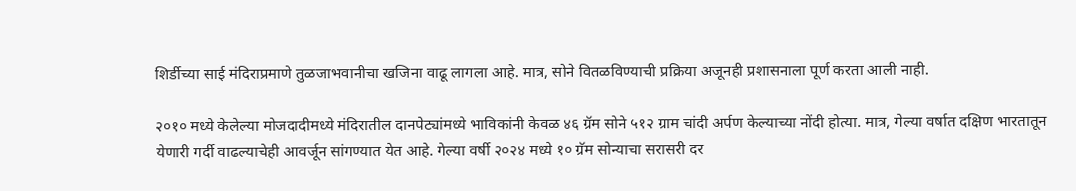शिर्डीच्या साई मंदिराप्रमाणे तुळजाभवानीचा खजिना वाढू लागला आहे. मात्र, सोने वितळविण्याची प्रक्रिया अजूनही प्रशासनाला पूर्ण करता आली नाही.

२०१० मध्ये केलेल्या मोजदादीमध्ये मंदिरातील दानपेट्यांमध्ये भाविकांनी केवळ ४६ ग्रॅम सोने ५१२ ग्राम चांदी अर्पण केल्याच्या नोंदी होत्या. मात्र, गेल्या वर्षात दक्षिण भारतातून येणारी गर्दी वाढल्याचेही आवर्जून सांगण्यात येत आहे. गेल्या वर्षी २०२४ मध्ये १० ग्रॅम सोन्याचा सरासरी दर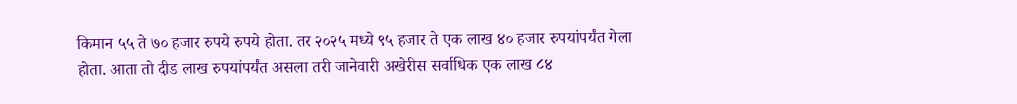किमान ५५ ते ७० हजार रुपये रुपये होता. तर २०२५ मध्ये ९५ हजार ते एक लाख ४० हजार रुपयांपर्यंत गेला होता. आता तो दीड लाख रुपयांपर्यंत असला तरी जानेवारी अखेरीस सर्वाधिक एक लाख ८४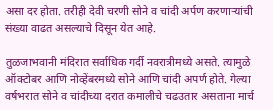असा दर होता. तरीही देवी चरणी सोने व चांदी अर्पण करणाऱ्यांची संख्या वाढत असल्याचे दिसून येत आहे.

तुळजाभवानी मंदिरात सर्वाधिक गर्दी नवरात्रीमध्ये असते. त्यामुळे ऑक्टोबर आणि नोव्हेंबरमध्ये सोने आणि चांदी अपर्ण होते. गेल्या वर्षभरात सोने व चांदीच्या दरात कमालीचे चढउतार असताना मार्च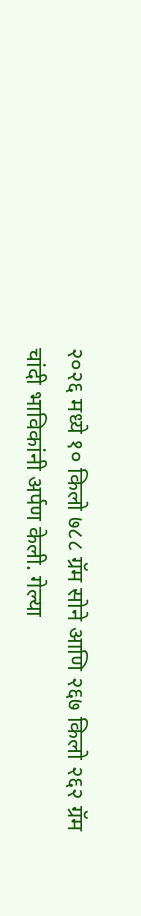२०२६ मध्ये १० किलो ७८८ ग्रॅम सोने आणि २६७ किलो २६२ ग्रॅम चांदी भाविकांनी अर्पण केली. गेल्या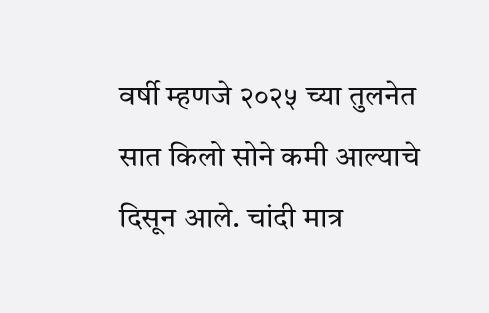वर्षी म्हणजे २०२५ च्या तुलनेत सात किलो सोने कमी आल्याचे दिसून आले. चांदी मात्र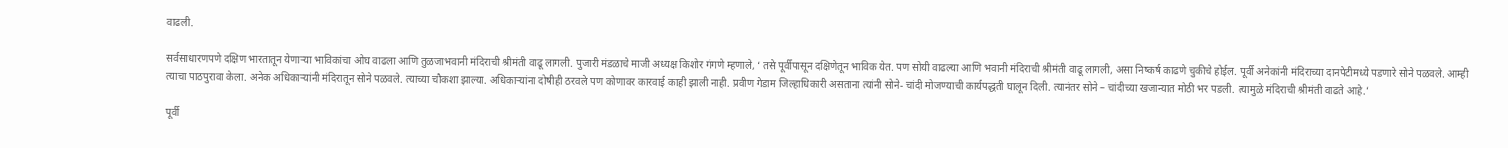वाढली.

सर्वसाधारणपणे दक्षिण भारतातून येणाऱ्या भाविकांचा ओघ वाढला आणि तुळजाभवानी मंदिराची श्रीमंती वाढू लागली. पुजारी मंडळाचे माजी अध्यक्ष किशोर गंगणे म्हणाले, ‘ तसे पूर्वीपासून दक्षिणेतून भाविक येत. पण सोयी वाढल्या आणि भवानी मंदिराची श्रीमंती वाढू लागली, असा निष्कर्ष काढणे चुकीचे होईल. पूर्वी अनेकांनी मंदिराच्या दानपेटीमध्ये पडणारे सोने पळवले. आम्ही त्याचा पाठपुरावा केला. अनेक अधिकाऱ्यांनी मंदिरातून सोने पळवले. त्याच्या चौकशा झाल्या. अधिकाऱ्यांना दोषीही ठरवले पण कोणावर कारवाई काही झाली नाही. प्रवीण गेडाम जिल्हाधिकारी असताना त्यांनी सोने- चांदी मोजण्याची कार्यपद्धती घालून दिली. त्यानंतर सोने – चांदीच्या खजान्यात मोठी भर पडली. त्यामुळे मंदिराची श्रीमंती वाढते आहे.’

पूर्वी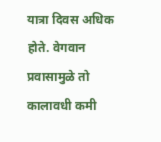यात्रा दिवस अधिक होते. वेगवान प्रवासामुळे तो कालावधी कमी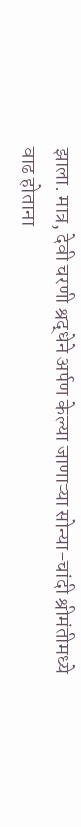झाला. मात्र, देवी चरणी श्रद्धेने अर्पण केल्या जाणाऱ्या सोन्या-चांदी श्रीमंतीमध्ये वाढ होताना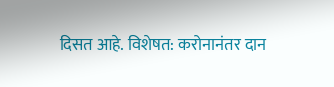दिसत आहे. विशेषत: करोनानंतर दान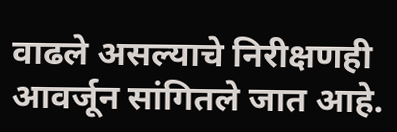वाढले असल्याचे निरीक्षणही आवर्जून सांगितले जात आहे.